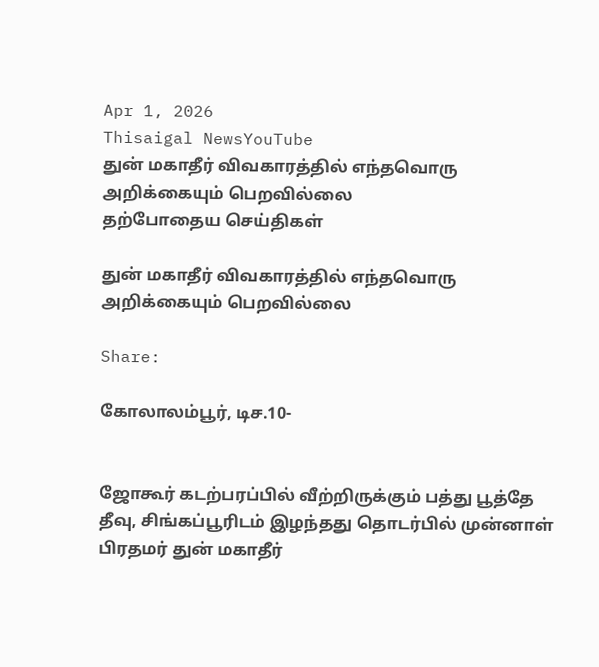Apr 1, 2026
Thisaigal NewsYouTube
துன் மகாதீர் விவகாரத்தில் எந்தவொரு அறிக்கையும் பெறவில்லை
தற்போதைய செய்திகள்

துன் மகாதீர் விவகாரத்தில் எந்தவொரு அறிக்கையும் பெறவில்லை

Share:

கோலாலம்பூர், டிச.10-


ஜோகூர் கடற்பரப்பில் வீற்றிருக்கும் பத்து பூத்தே தீவு, சிங்கப்பூரிடம் இழந்தது தொடர்பில் முன்னாள் பிரதமர் துன் மகாதீர்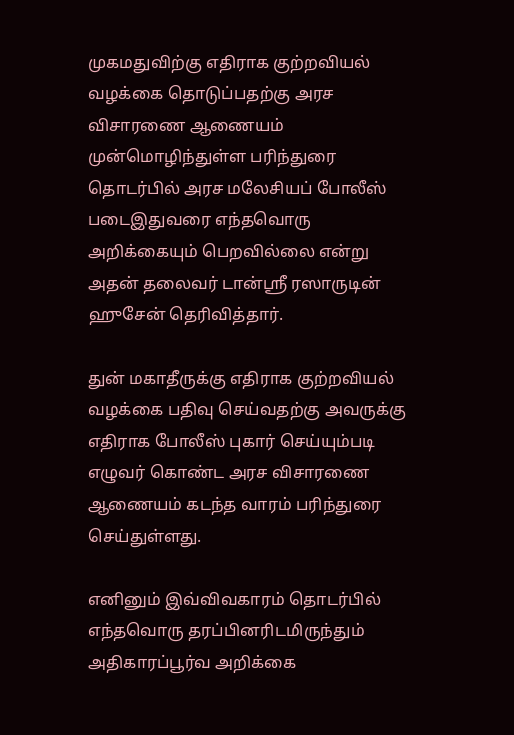முகமதுவிற்கு எதிராக குற்றவியல் வழக்கை தொடுப்பதற்கு அரச விசாரணை ஆணையம் முன்மொழிந்துள்ள பரிந்துரை தொடர்பில் அரச மலேசியப் போலீஸ் படைஇதுவரை எந்தவொரு அறிக்கையும் பெறவில்லை என்று அதன் தலைவர் டான்ஸ்ரீ ரஸாருடின் ஹுசேன் தெரிவித்தார்.

துன் மகாதீருக்கு எதிராக குற்றவியல் வழக்கை பதிவு செய்வதற்கு அவருக்கு எதிராக போலீஸ் புகார் செய்யும்படி எழுவர் கொண்ட அரச விசாரணை ஆணையம் கடந்த வாரம் பரிந்துரை செய்துள்ளது.

எனினும் இவ்விவகாரம் தொடர்பில் எந்தவொரு தரப்பினரிடமிருந்தும் அதிகாரப்பூர்வ அறிக்கை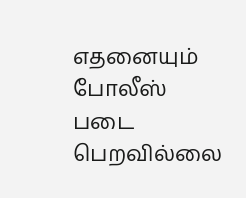எதனையும் போலீஸ் படை பெறவில்லை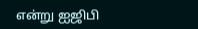என்று ஐஜிபி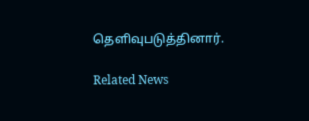தெளிவுபடுத்தினார்.

Related News